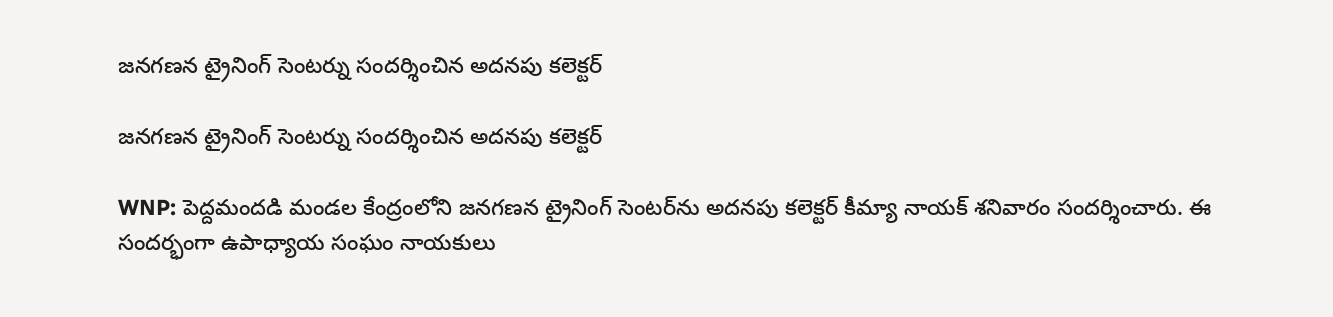జనగణన ట్రైనింగ్ సెంటర్ను సందర్శించిన అదనపు కలెక్టర్

జనగణన ట్రైనింగ్ సెంటర్ను సందర్శించిన అదనపు కలెక్టర్

WNP: పెద్దమందడి మండల కేంద్రంలోని జనగణన ట్రైనింగ్ సెంటర్‌ను అదనపు కలెక్టర్ కీమ్యా నాయక్ శనివారం సందర్శించారు. ఈ సందర్భంగా ఉపాధ్యాయ సంఘం నాయకులు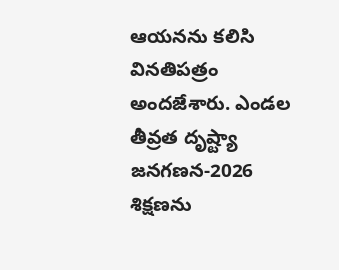ఆయనను కలిసి వినతిపత్రం అందజేశారు. ఎండల తీవ్రత దృష్ట్యా జనగణన-2026 శిక్షణను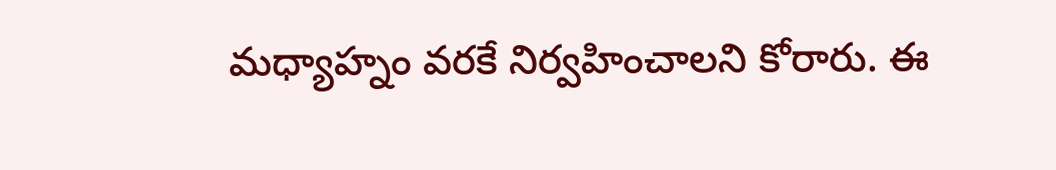మధ్యాహ్నం వరకే నిర్వహించాలని కోరారు. ఈ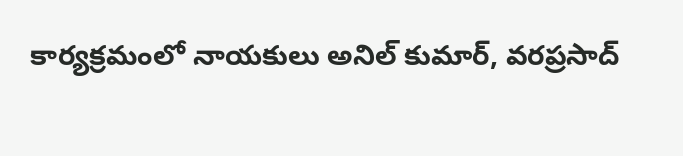కార్యక్రమంలో నాయకులు అనిల్ కుమార్, వరప్రసాద్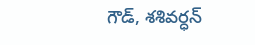గౌడ్, శశివర్ధన్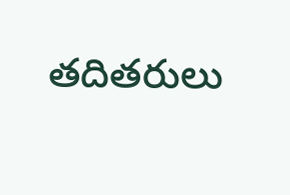తదితరులు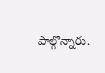పాల్గొన్నారు.